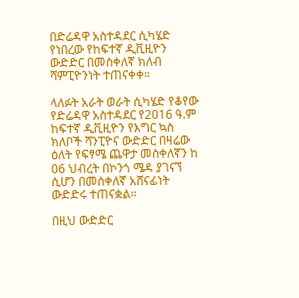በድሬዳዋ አስተዳደር ሲካሄድ የነበረው የከፍተኛ ዲቪዚዮን ውድድር በመስቀለኛ ክለብ ሻምፒዮንነት ተጠናቀቀ።

ላለፉት አራት ወራት ሲካሄድ የቆየው የድሬዳዋ አስተዳደር የ2016 ዓ.ም ከፍተኛ ዲቪዚዮን የእግር ኳስ ክለቦች ሻንፒዮና ውድድር በዛሬው ዕለት የፍፃሜ ጨዋታ መስቀለኛን ከ 06 ህብረት በኮንጎ ሜዳ ያገናኘ ሲሆን በመስቀለኛ አሸናፊነት ውድድሩ ተጠናቋል።

በዚህ ውድድር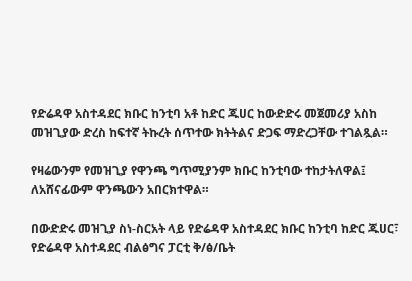የድሬዳዋ አስተዳደር ክቡር ከንቲባ አቶ ከድር ጁሀር ከውድድሩ መጀመሪያ አስከ መዝጊያው ድረስ ከፍተኛ ትኩረት ሰጥተው ክትትልና ድጋፍ ማድረጋቸው ተገልጿል።

የዛሬውንም የመዝጊያ የዋንጫ ግጥሚያንም ክቡር ከንቲባው ተከታትለዋል፤ ለአሸናፊውም ዋንጫውን አበርክተዋል።

በውድድሩ መዝጊያ ስነ-ስርአት ላይ የድሬዳዋ አስተዳደር ክቡር ከንቲባ ከድር ጁሀር፣ የድሬዳዋ አስተዳደር ብልፅግና ፓርቲ ቅ/ፅ/ቤት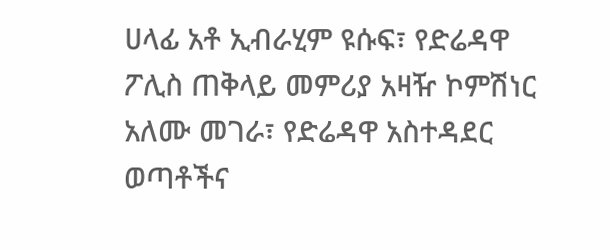ሀላፊ አቶ ኢብራሂም ዩሱፍ፣ የድሬዳዋ ፖሊስ ጠቅላይ መምሪያ አዛዥ ኮምሽነር አለሙ መገራ፣ የድሬዳዋ አስተዳደር ወጣቶችና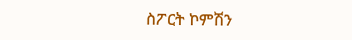ስፖርት ኮምሽን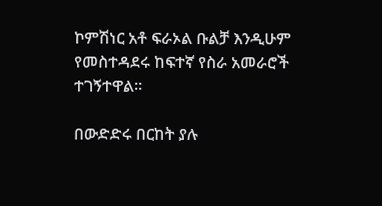ኮምሽነር አቶ ፍራኦል ቡልቻ እንዲሁም የመስተዳደሩ ከፍተኛ የስራ አመራሮች ተገኝተዋል።

በውድድሩ በርከት ያሉ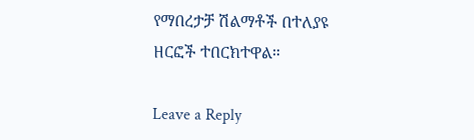የማበረታቻ ሽልማቶች በተለያዩ ዘርፎች ተበርክተዋል።

Leave a Reply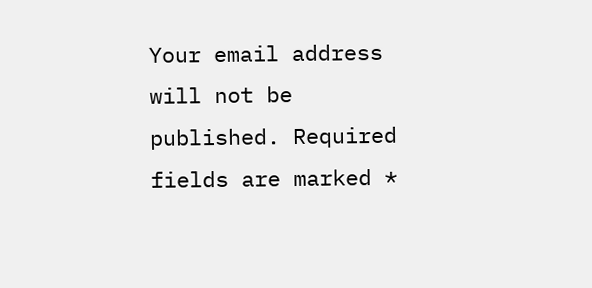Your email address will not be published. Required fields are marked *